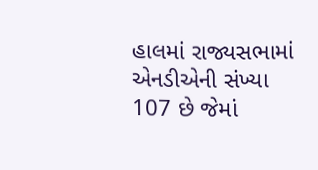હાલમાં રાજ્યસભામાં એનડીએની સંખ્યા 107 છે જેમાં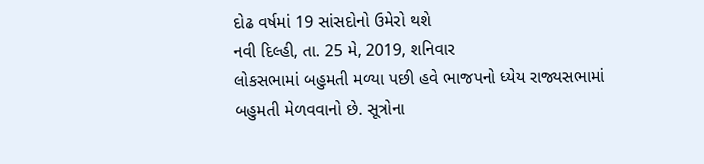દોઢ વર્ષમાં 19 સાંસદોનો ઉમેરો થશે
નવી દિલ્હી, તા. 25 મે, 2019, શનિવાર
લોકસભામાં બહુમતી મળ્યા પછી હવે ભાજપનો ધ્યેય રાજ્યસભામાં બહુમતી મેળવવાનો છે. સૂત્રોના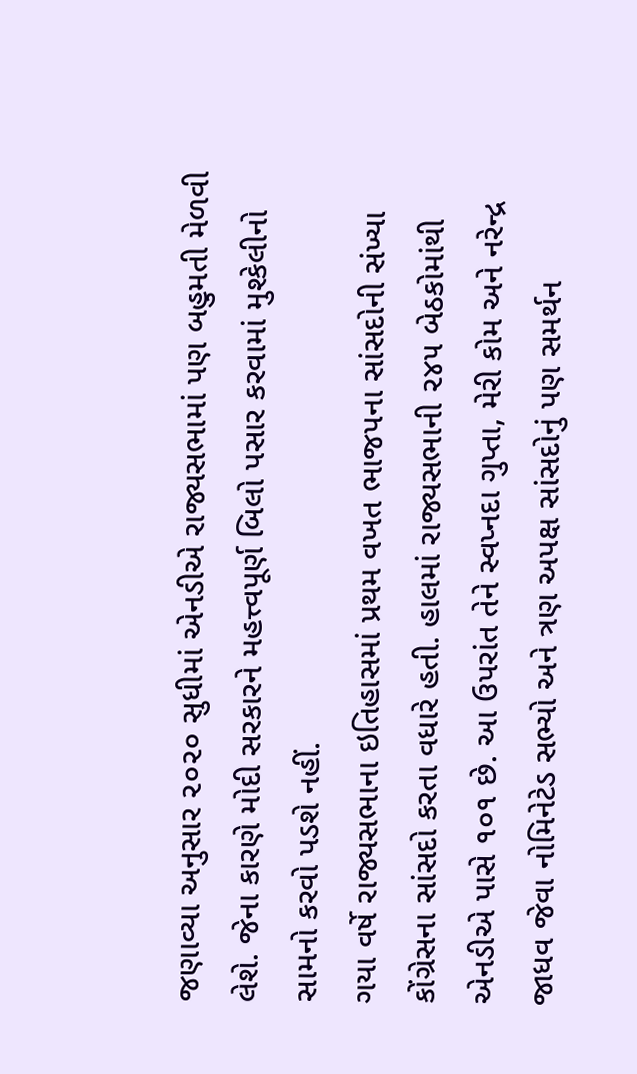જણાવ્યા અનુસાર ૨૦૨૦ સુધીમાં એનડીએ રાજ્યસભામાં પણ બહુમતી મેળવી લેશે. જેના કારણે મોદી સરકારને મહત્ત્વપૂર્ણ બિલો પસાર કરવામાં મુશ્કેલીનો સામનો કરવો પડશે નહીં.
ગયા વર્ષે રાજ્યસભાના ઇતિહાસમાં પ્રથમ વખત ભાજપના સાંસદોની સંખ્યા કોંગ્રેસના સાંસદો કરતા વધારે હતી. હાલમાં રાજ્યસભાની ૨૪૫ બેઠકોમાંથી એનડીએ પાસે ૧૦૧ છે. આ ઉપરાંત તેને સ્વપ્નદા ગુપ્તા, મેરી કોમ અને નરેન્દ્ર જાધવ જેવા નોમિનેટેડ સભ્યો અને ત્રણ અપક્ષ સાંસદોનું પણ સમર્થન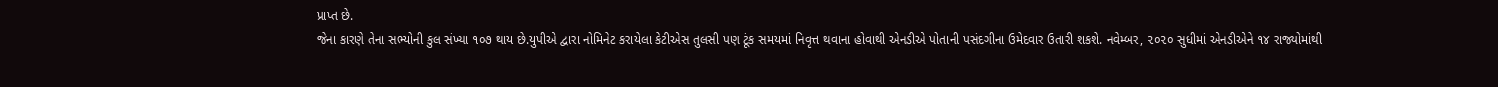પ્રાપ્ત છે.
જેના કારણે તેના સભ્યોની કુલ સંખ્યા ૧૦૭ થાય છે.યુપીએ દ્વારા નોમિનેટ કરાયેલા કેટીએસ તુલસી પણ ટૂંક સમયમાં નિવૃત્ત થવાના હોવાથી એનડીએ પોતાની પસંદગીના ઉમેદવાર ઉતારી શકશે. નવેમ્બર, ૨૦૨૦ સુધીમાં એનડીએને ૧૪ રાજ્યોમાંથી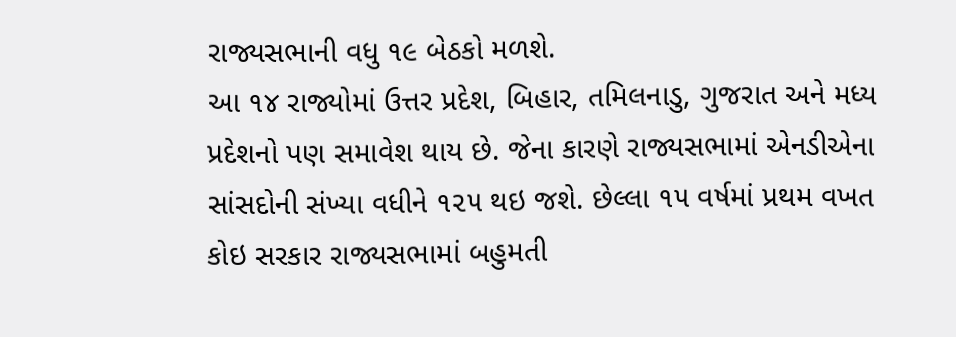રાજ્યસભાની વધુ ૧૯ બેઠકો મળશે.
આ ૧૪ રાજ્યોમાં ઉત્તર પ્રદેશ, બિહાર, તમિલનાડુ, ગુજરાત અને મધ્ય પ્રદેશનો પણ સમાવેશ થાય છે. જેના કારણે રાજ્યસભામાં એનડીએના સાંસદોની સંખ્યા વધીને ૧૨૫ થઇ જશે. છેલ્લા ૧૫ વર્ષમાં પ્રથમ વખત કોઇ સરકાર રાજ્યસભામાં બહુમતી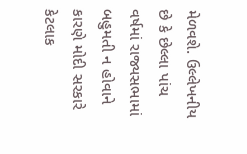મેળવશે. ઉલ્લેખનીય છે કે છેલ્લા પાંચ વર્ષમાં રાજ્યસભામાં બહુમતી ન હોવાને કારણે મોદી સરકારે કેટલાક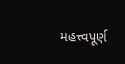મહત્ત્વપૂર્ણ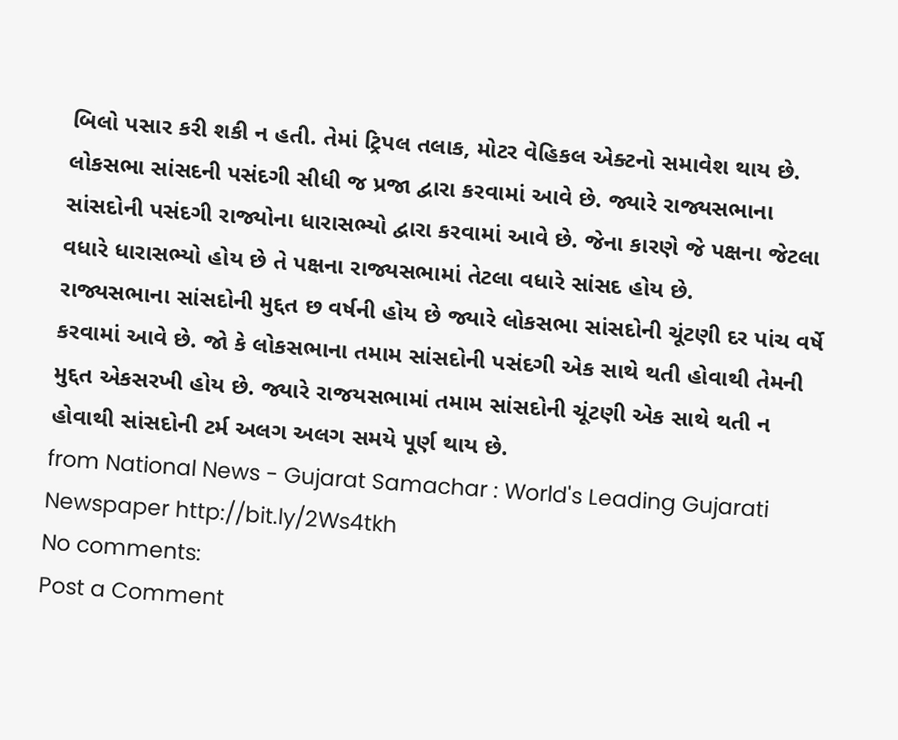બિલો પસાર કરી શકી ન હતી. તેમાં ટ્રિપલ તલાક, મોટર વેહિકલ એક્ટનો સમાવેશ થાય છે.
લોકસભા સાંસદની પસંદગી સીધી જ પ્રજા દ્વારા કરવામાં આવે છે. જ્યારે રાજ્યસભાના સાંસદોની પસંદગી રાજ્યોના ધારાસભ્યો દ્વારા કરવામાં આવે છે. જેના કારણે જે પક્ષના જેટલા વધારે ધારાસભ્યો હોય છે તે પક્ષના રાજ્યસભામાં તેટલા વધારે સાંસદ હોય છે.
રાજ્યસભાના સાંસદોની મુદ્દત છ વર્ષની હોય છે જ્યારે લોકસભા સાંસદોની ચૂંટણી દર પાંચ વર્ષે કરવામાં આવે છે. જો કે લોકસભાના તમામ સાંસદોની પસંદગી એક સાથે થતી હોવાથી તેમની મુદ્દત એકસરખી હોય છે. જ્યારે રાજયસભામાં તમામ સાંસદોની ચૂંટણી એક સાથે થતી ન હોવાથી સાંસદોની ટર્મ અલગ અલગ સમયે પૂર્ણ થાય છે.
from National News - Gujarat Samachar : World's Leading Gujarati Newspaper http://bit.ly/2Ws4tkh
No comments:
Post a Comment